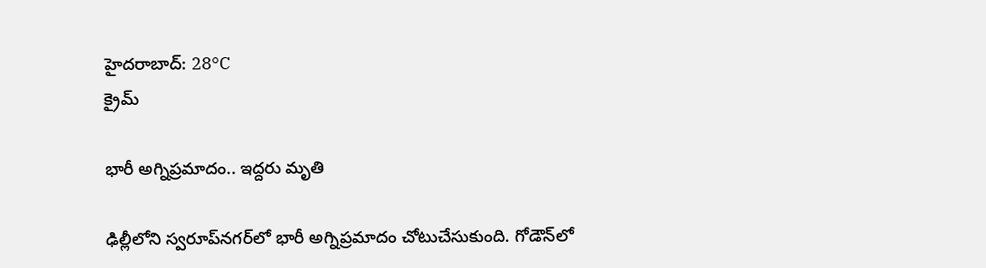హైదరాబాద్: 28°C
క్రైమ్

భారీ అగ్నిప్రమాదం.. ఇద్దరు మృతి

ఢిల్లీలోని స్వరూప్‌నగర్‌లో భారీ అగ్నిప్రమాదం చోటుచేసుకుంది. గోడౌన్‌లో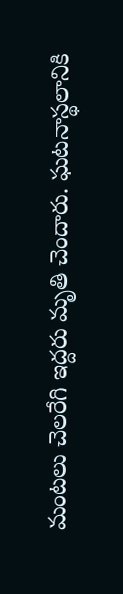మంటలు చెలరేగి ఇద్దరు మృతి చెందారు. ఘటనాస్థలానికి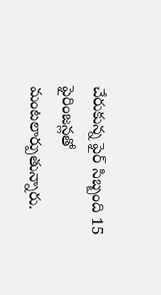చేరుకున్న ఫైర్ సిబ్బంది 15 ఫైరింజన్లతో మంటలార్పుతున్నారు.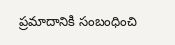ప్రమాదానికి సంబంధించి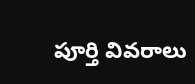పూర్తి వివరాలు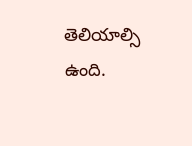తెలియాల్సి ఉంది.